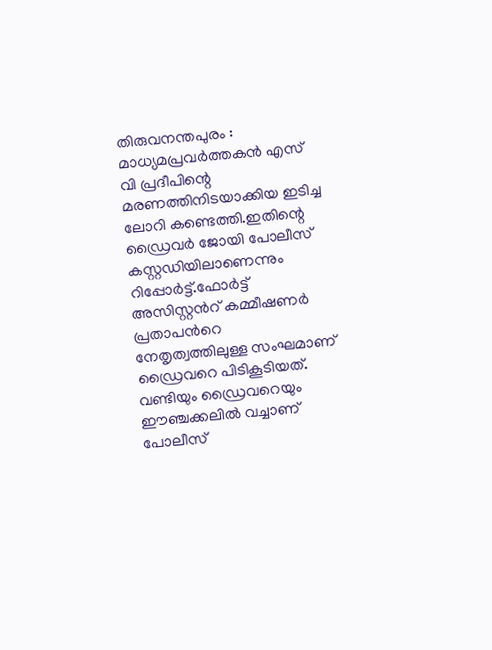തിരുവനന്തപുരം : മാധ്യമപ്രവര്‍ത്തകന്‍ എസ് വി പ്രദീപിന്റെ മരണത്തിനിടയാക്കിയ ഇടിച്ച ലോറി കണ്ടെത്തി.ഇതിന്റെ ഡ്രൈവര്‍ ജോയി പോലീസ് കസ്റ്റഡിയിലാണെന്നും റിപ്പോര്‍ട്ട്.ഫോര്‍ട്ട് അസിസ്റ്റന്‍റ് കമ്മീഷണര്‍ പ്രതാപന്‍റെ നേതൃത്വത്തിലുള്ള സംഘമാണ് ഡ്രൈവറെ പിടികൂടിയത്. വണ്ടിയും ഡ്രൈവറെയും ഈഞ്ചക്കലില്‍ വച്ചാണ് പോലീസ്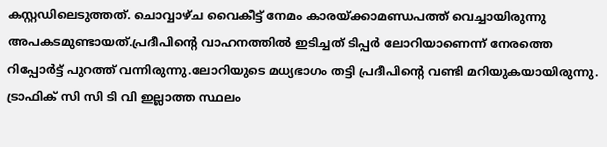കസ്റ്റഡിലെടുത്തത്. ചൊവ്വാഴ്ച വൈകീട്ട് നേമം കാരയ്ക്കാമണ്ഡപത്ത് വെച്ചായിരുന്നു അപകടമുണ്ടായത്.പ്രദീപിന്‍റെ വാഹനത്തില്‍ ഇടിച്ചത് ടിപ്പര്‍ ലോറിയാണെന്ന് നേരത്തെ റിപ്പോര്‍ട്ട് പുറത്ത് വന്നിരുന്നു.ലോറിയുടെ മധ്യഭാഗം തട്ടി പ്രദീപിന്റെ വണ്ടി മറിയുകയായിരുന്നു. ട്രാഫിക് സി സി ടി വി ഇല്ലാത്ത സ്ഥലം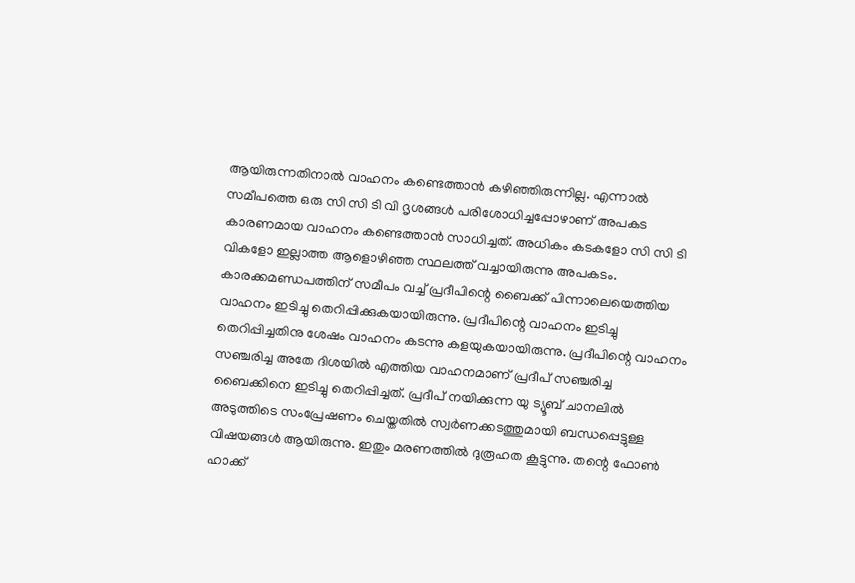ആയിരുന്നതിനാല്‍ വാഹനം കണ്ടെത്താന്‍ കഴിഞ്ഞിരുന്നില്ല. എന്നാല്‍ സമീപത്തെ ഒരു സി സി ടി വി ദൃശങ്ങള്‍ പരിശോധിച്ചപ്പോഴാണ് അപകട കാരണമായ വാഹനം കണ്ടെത്താന്‍ സാധിച്ചത്. അധികം കടകളോ സി സി ടി വികളോ ഇല്ലാത്ത ആളൊഴിഞ്ഞ സ്ഥലത്ത് വച്ചായിരുന്നു അപകടം. കാരക്കമണ്ഡപത്തിന് സമീപം വച്ച്‌ പ്രദീപിന്റെ ബൈക്ക് പിന്നാലെയെത്തിയ വാഹനം ഇടിച്ചു തെറിപ്പിക്കുകയായിരുന്നു. പ്രദീപിന്റെ വാഹനം ഇടിച്ചു തെറിപ്പിച്ചതിനു ശേഷം വാഹനം കടന്നു കളയുകയായിരുന്നു. പ്രദീപിന്റെ വാഹനം സഞ്ചരിച്ച അതേ ദിശയില്‍ എത്തിയ വാഹനമാണ് പ്രദീപ് സഞ്ചരിച്ച ബൈക്കിനെ ഇടിച്ചു തെറിപ്പിച്ചത്. പ്രദീപ് നയിക്കുന്ന യു ട്യൂബ് ചാനലില്‍ അടുത്തിടെ സംപ്രേഷണം ചെയ്തതില്‍ സ്വര്‍ണക്കടത്തുമായി ബന്ധപ്പെട്ടുള്ള വിഷയങ്ങള്‍ ആയിരുന്നു. ഇതും മരണത്തില്‍ ദുരൂഹത കൂട്ടുന്നു. തന്റെ ഫോണ്‍ ഹാക്ക്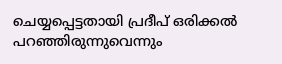ചെയ്യപ്പെട്ടതായി പ്രദീപ് ഒരിക്കല്‍ പറഞ്ഞിരുന്നുവെന്നും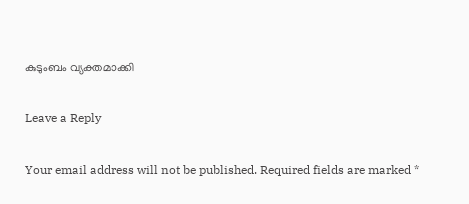കുടുംബം വ്യക്തമാക്കി

Leave a Reply

Your email address will not be published. Required fields are marked *